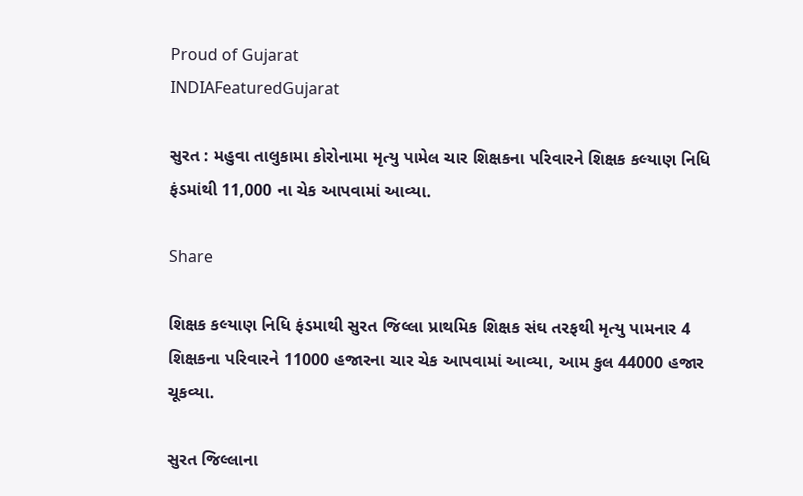Proud of Gujarat
INDIAFeaturedGujarat

સુરત : મહુવા તાલુકામા કોરોનામા મૃત્યુ પામેલ ચાર શિક્ષકના પરિવારને શિક્ષક કલ્યાણ નિધિ ફંડમાંથી 11,000 ના ચેક આપવામાં આવ્યા.

Share

શિક્ષક કલ્યાણ નિધિ ફંડમાથી સુરત જિલ્લા પ્રાથમિક શિક્ષક સંઘ તરફથી મૃત્યુ પામનાર 4 શિક્ષકના પરિવારને 11000 હજારના ચાર ચેક આપવામાં આવ્યા, આમ કુલ 44000 હજાર ચૂકવ્યા.

સુરત જિલ્લાના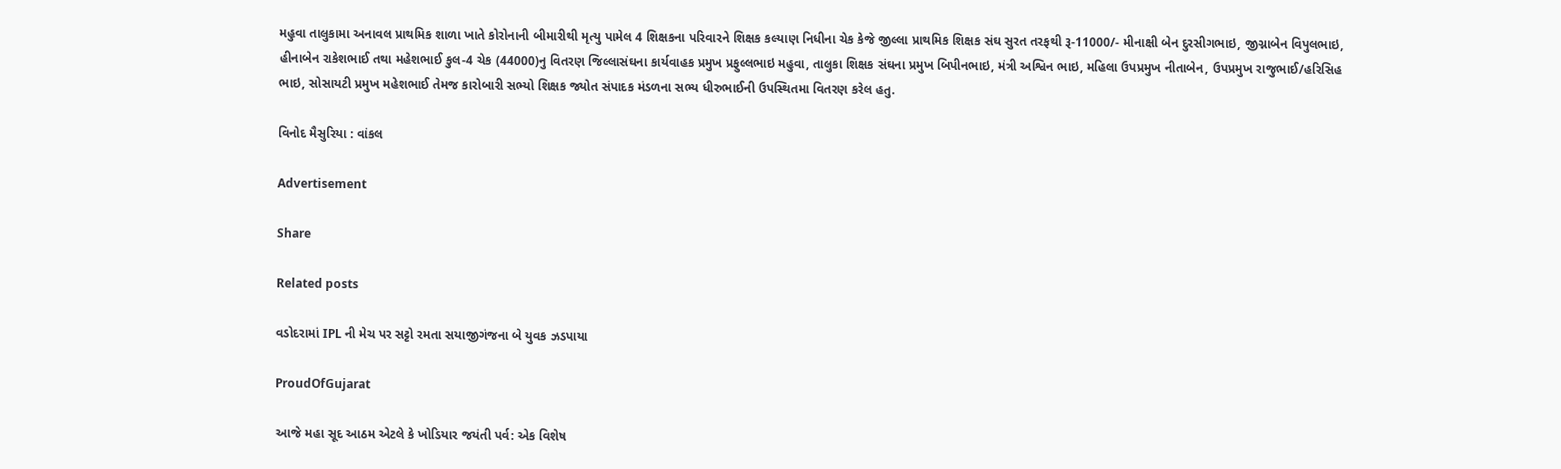મહુવા તાલુકામા અનાવલ પ્રાથમિક શાળા ખાતે કોરોનાની બીમારીથી મૃત્યુ પામેલ 4 શિક્ષકના પરિવારને શિક્ષક કલ્યાણ નિધીના ચેક કેજે જીલ્લા પ્રાથમિક શિક્ષક સંઘ સુરત તરફથી રૂ-11000/- મીનાક્ષી બેન દુરસીગભાઇ, જીગ્નાબેન વિપુલભાઇ, હીનાબેન રાકેશભાઈ તથા મહેશભાઈ કુલ-4 ચેક (44000)નુ વિતરણ જિલ્લાસંઘના કાર્યવાહક પ્રમુખ પ્રફુલ્લભાઇ મહુવા, તાલુકા શિક્ષક સંઘના પ્રમુખ બિપીનભાઇ, મંત્રી અશ્વિન ભાઇ, મહિલા ઉપપ્રમુખ નીતાબેન, ઉપપ્રમુખ રાજુભાઈ/હરિસિહ ભાઇ, સોસાયટી પ્રમુખ મહેશભાઈ તેમજ કારોબારી સભ્યો શિક્ષક જ્યોત સંપાદક મંડળના સભ્ય ધીરુભાઈની ઉપસ્થિતમા વિતરણ કરેલ હતુ.

વિનોદ મૈસુરિયા : વાંકલ

Advertisement

Share

Related posts

વડોદરામાં IPL ની મેચ પર સટ્ટો રમતા સયાજીગંજના બે યુવક ઝડપાયા

ProudOfGujarat

આજે મહા સૂદ આઠમ એટલે કે ખોડિયાર જયંતી પર્વ: એક વિશેષ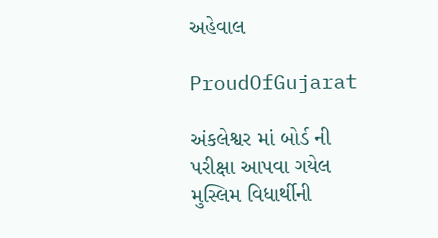અહેવાલ

ProudOfGujarat

અંકલેશ્વર માં બોર્ડ ની પરીક્ષા આપવા ગયેલ મુસ્લિમ વિધાર્થીની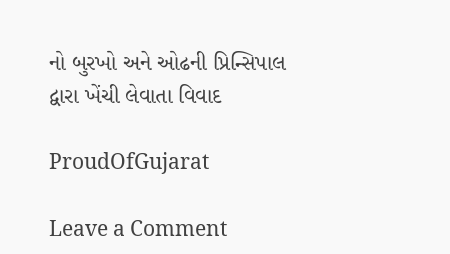નો બુરખો અને ઓઢની પ્રિન્સિપાલ દ્વારા ખેંચી લેવાતા વિવાદ

ProudOfGujarat

Leave a Comment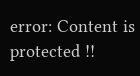error: Content is protected !!